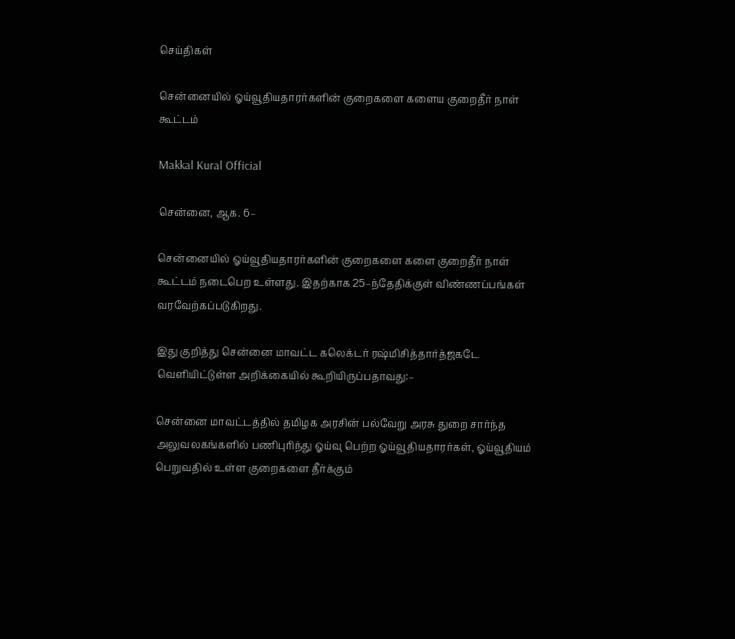செய்திகள்

சென்னையில் ஓய்வூதியதாரர்களின் குறைகளை களைய குறைதீர் நாள் கூட்டம்

Makkal Kural Official

சென்னை, ஆக. 6–

சென்னையில் ஓய்வூதியதாரர்களின் குறைகளை களை குறைதீர் நாள் கூட்டம் நடைபெற உள்ளது. இதற்காக 25–ந்தேதிக்குள் விண்ணப்பங்கள் வரவேற்கப்படுகிறது.

இது குறித்து சென்னை மாவட்ட கலெக்டர் ரஷ்மிசித்தார்த்ஜகடே வெளியிட்டுள்ள அறிக்கையில் கூறியிருப்பதாவது:–

சென்னை மாவட்டத்தில் தமிழக அரசின் பல்வேறு அரசு துறை சார்ந்த அலுவலகங்களில் பணிபுரிந்து ஓய்வு பெற்ற ஓய்வூதியதாரர்கள், ஓய்வூதியம் பெறுவதில் உள்ள குறைகளை தீர்க்கும்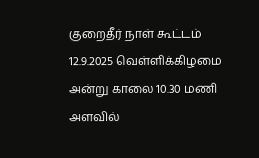குறைதீர் நாள் கூட்டம் 12.9.2025 வெள்ளிக்கிழமை அன்று காலை 10.30 மணி அளவில்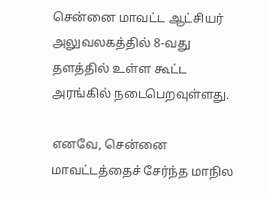சென்னை மாவட்ட ஆட்சியர் அலுவலகத்தில் 8-வது தளத்தில் உள்ள கூட்ட அரங்கில் நடைபெறவுள்ளது.

எனவே, சென்னை மாவட்டத்தைச் சேர்ந்த மாநில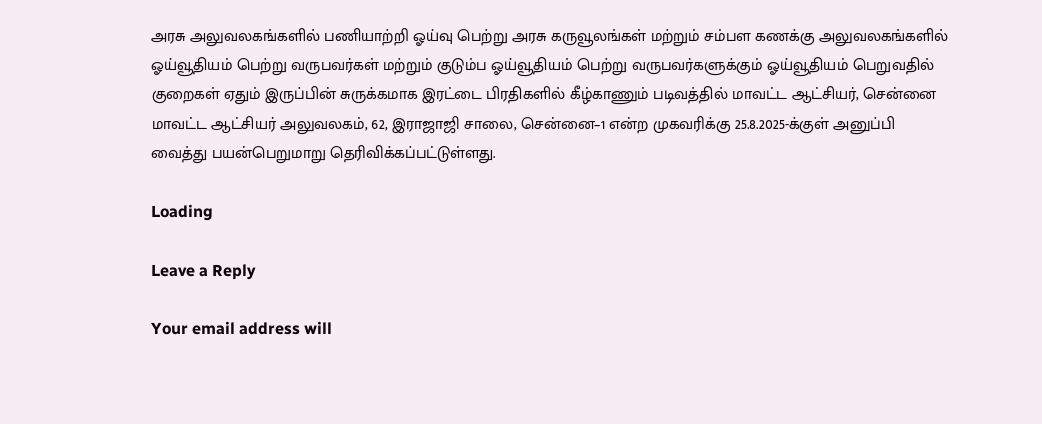அரசு அலுவலகங்களில் பணியாற்றி ஓய்வு பெற்று அரசு கருவூலங்கள் மற்றும் சம்பள கணக்கு அலுவலகங்களில் ஓய்வூதியம் பெற்று வருபவர்கள் மற்றும் குடும்ப ஓய்வூதியம் பெற்று வருபவர்களுக்கும் ஓய்வூதியம் பெறுவதில் குறைகள் ஏதும் இருப்பின் சுருக்கமாக இரட்டை பிரதிகளில் கீழ்காணும் படிவத்தில் மாவட்ட ஆட்சியர், சென்னை மாவட்ட ஆட்சியர் அலுவலகம், 62, இராஜாஜி சாலை, சென்னை–1 என்ற முகவரிக்கு 25.8.2025-க்குள் அனுப்பி வைத்து பயன்பெறுமாறு தெரிவிக்கப்பட்டுள்ளது.

Loading

Leave a Reply

Your email address will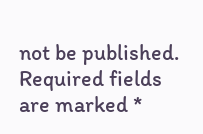not be published. Required fields are marked *